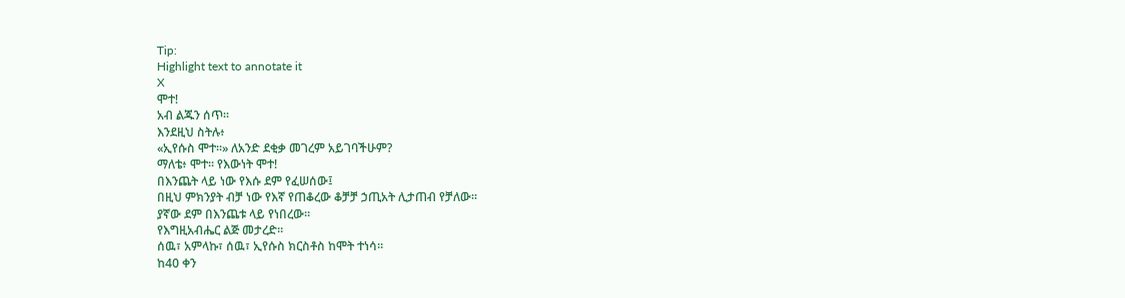Tip:
Highlight text to annotate it
X
ሞተ!
አብ ልጁን ሰጥ።
እንደዚህ ስትሉ፥
«ኢየሱስ ሞተ።» ለአንድ ደቂቃ መገረም አይገባችሁም?
ማለቴ፥ ሞተ። የእውነት ሞተ!
በእንጨት ላይ ነው የእሱ ደም የፈሠሰው፤
በዚህ ምክንያት ብቻ ነው የእኛ የጠቆረው ቆቻቻ ኃጢአት ሊታጠብ የቻለው።
ያኛው ደም በእንጨቱ ላይ የነበረው።
የእግዚአብሔር ልጅ መታረድ።
ሰዉ፣ አምላኩ፣ ሰዉ፣ ኢየሱስ ክርስቶስ ከሞት ተነሳ።
ከ40 ቀን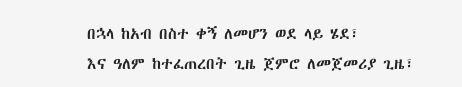በኋላ ከአብ በስተ ቀኝ ለመሆን ወደ ላይ ሄደ፣
እና ዓለም ከተፈጠረበት ጊዜ ጀምሮ ለመጀመሪያ ጊዜ፣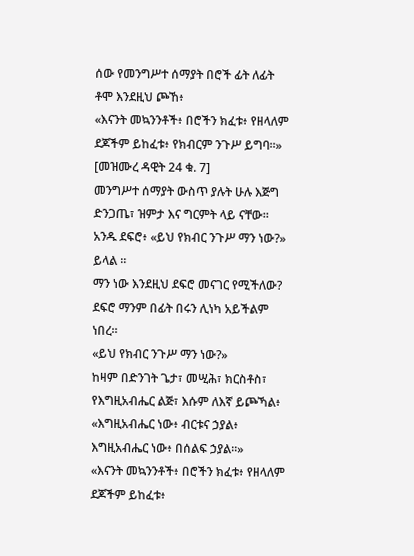ሰው የመንግሥተ ሰማያት በሮች ፊት ለፊት ቶሞ እንደዚህ ጮኸ፥
«እናንት መኳንንቶች፥ በሮችን ክፈቱ፥ የዘላለም ደጆችም ይከፈቱ፥ የክብርም ንጉሥ ይግባ።» [መዝሙረ ዳዊት 24 ቁ. 7]
መንግሥተ ሰማያት ውስጥ ያሉት ሁሉ እጅግ ድንጋጤ፣ ዝምታ እና ግርምት ላይ ናቸው።
አንዱ ደፍሮ፥ «ይህ የክብር ንጉሥ ማን ነው?» ይላል ።
ማን ነው እንደዚህ ደፍሮ መናገር የሚችለው?
ደፍሮ ማንም በፊት በሩን ሊነካ አይችልም ነበረ።
«ይህ የክብር ንጉሥ ማን ነው?»
ከዛም በድንገት ጌታ፣ መሢሕ፣ ክርስቶስ፣
የእግዚአብሔር ልጅ፣ እሱም ለእኛ ይጮኻል፥
«እግዚአብሔር ነው፥ ብርቱና ኃያል፥ እግዚአብሔር ነው፥ በሰልፍ ኃያል።»
«እናንት መኳንንቶች፥ በሮችን ክፈቱ፥ የዘላለም ደጆችም ይከፈቱ፥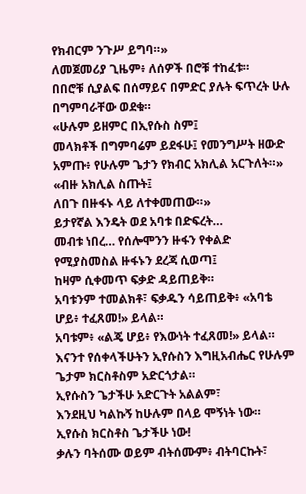የክብርም ንጉሥ ይግባ።»
ለመጀመሪያ ጊዜም፥ ለሰዎች በሮቹ ተከፈቱ።
በበሮቹ ሲያልፍ በሰማይና በምድር ያሉት ፍጥረት ሁሉ በግምባራቸው ወደቁ።
«ሁሉም ይዘምር በኢየሱስ ስም፤
መላክቶች በግምባሬም ይደፋሁ፤ የመንግሥት ዘውድ አምጡ፥ የሁሉም ጌታን የክብር አክሊል አርጉለት።»
«ብዙ አክሊል ስጡት፤
ለበጉ በዙፋኑ ላይ ለተቀመጠው።»
ይታየኛል እንዴት ወደ አባቱ በድፍረት…
መብቱ ነበረ… የሰሎሞንን ዙፋን የቀልድ የሚያስመስል ዙፋኑን ደረጃ ሲወጣ፤
ከዛም ሲቀመጥ ፍቃድ ዳይጠይቅ።
አባቱንም ተመልክቶ፣ ፍቃዱን ሳይጠይቅ፥ «አባቴ ሆይ፥ ተፈጸመ!» ይላል።
አባቱም፥ «ልጄ ሆይ፥ የእውነት ተፈጸመ!» ይላል።
እናንተ የሰቀላችሁትን ኢየሱስን እግዚአብሔር የሁሉም ጌታም ክርስቶስም አድርጎታል።
ኢየሱስን ጌታችሁ አድርጉት አልልም፣
እንደዚህ ካልኩኝ ከሁሉም በላይ ሞኝነት ነው።
ኢየሱስ ክርስቶስ ጌታችሁ ነው!
ቃሉን ባትሰሙ ወይም ብትሰሙም፥ ብትባርኩት፣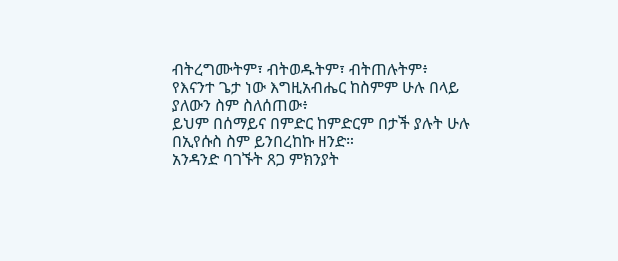ብትረግሙትም፣ ብትወዱትም፣ ብትጠሉትም፥
የእናንተ ጌታ ነው እግዚአብሔር ከስምም ሁሉ በላይ ያለውን ስም ስለሰጠው፥
ይህም በሰማይና በምድር ከምድርም በታች ያሉት ሁሉ በኢየሱስ ስም ይንበረከኩ ዘንድ።
አንዳንድ ባገኙት ጸጋ ምክንያት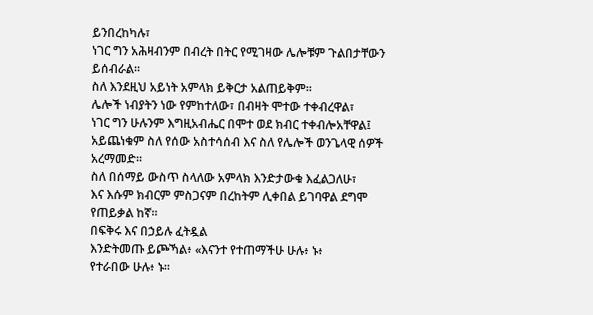ይንበረከካሉ፣
ነገር ግን አሕዛብንም በብረት በትር የሚገዛው ሌሎቹም ጉልበታቸውን ይሰብራል።
ስለ እንደዚህ አይነት አምላክ ይቅርታ አልጠይቅም።
ሌሎች ነብያትን ነው የምከተለው፣ በብዛት ሞተው ተቀብረዋል፣
ነገር ግን ሁሉንም እግዚአብሔር በሞተ ወደ ክብር ተቀብሎአቸዋል፤
አይጨነቁም ስለ የሰው አስተሳሰብ እና ስለ የሌሎች ወንጌላዊ ሰዎች አረማመድ።
ስለ በሰማይ ውስጥ ስላለው አምላክ እንድታውቁ እፈልጋለሁ፣
እና እሱም ክብርም ምስጋናም በረከትም ሊቀበል ይገባዋል ደግሞ የጠይቃል ከኛ።
በፍቅሩ እና በኃይሉ ፈትዷል
እንድትመጡ ይጮኻል፥ «እናንተ የተጠማችሁ ሁሉ፥ ኑ፥
የተራበው ሁሉ፥ ኑ።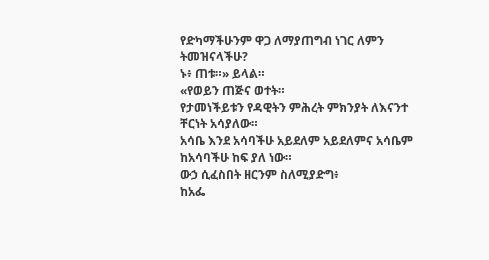የድካማችሁንም ዋጋ ለማያጠግብ ነገር ለምን ትመዝናላችሁ?
ኑ፥ ጠቱ።» ይላል።
«የወይን ጠጅና ወተት።
የታመነችይቱን የዳዊትን ምሕረት ምክንያት ለእናንተ ቸርነት አሳያለው።
አሳቤ እንደ አሳባችሁ አይደለም አይደለምና አሳቤም ከአሳባችሁ ከፍ ያለ ነው።
ውኃ ሲፈስበት ዘርንም ስለሚያድግ፥
ከአፌ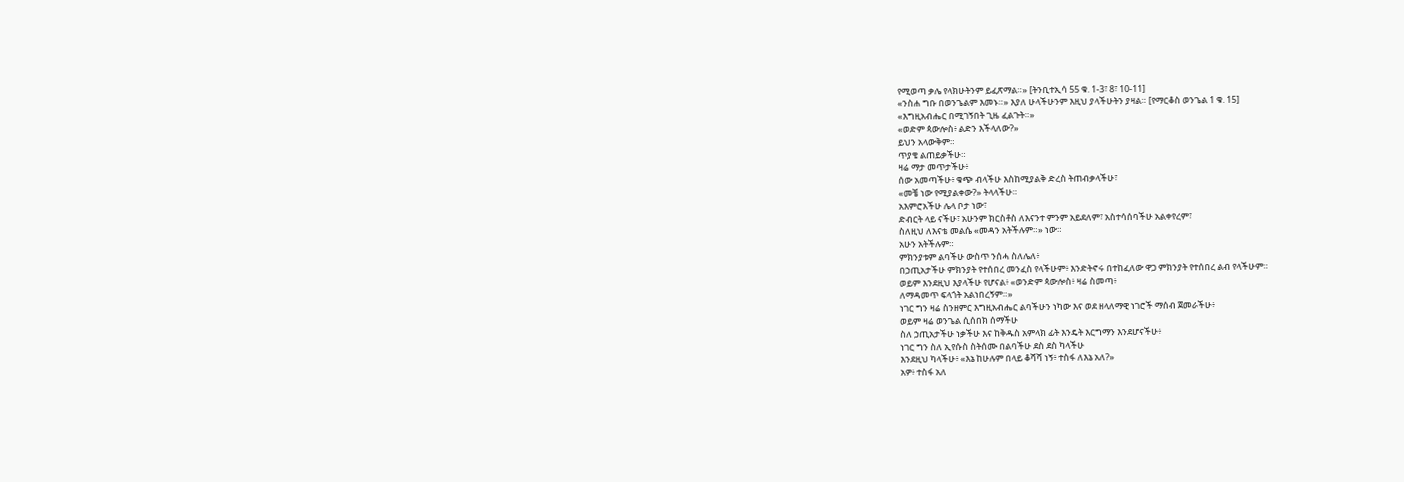የሚወጣ ቃሌ የላክሁትንም ይፈጽማል።» [ትንቢተኢሳ 55 ቁ. 1-3፣ 8፣ 10-11]
«ንስሐ ግቡ በወንጌልም እመኑ።» እያለ ሁላችሁንም እዚህ ያላችሁትን ያዛል። [የማርቆስ ወንጌል 1 ቁ. 15]
«እግዚአብሔር በሚገኝበት ጊዜ ፈልጉት።»
«ወድም ጳውሎስ፥ ልድን እችላለው?»
ይህን አላውቅም።
ጥያቄ ልጠይቃችሁ።
ዛሬ ማታ መጥታችሁ፥
ሰው አመጣችሁ፥ ቁጭ ብላችሁ እስከሚያልቅ ድረስ ትጠብቃላችሁ፣
«መቼ ነው የሚያልቀው?» ትላላችሁ።
አእምሮአችሁ ሌላ ቦታ ነው፣
ድብርት ላይ ናችሁ፣ አሁንም ክርስቶስ ለእናንተ ምንም አይደለም፣ አስተሳሰባችሁ አልቀየረም፣
ስለዚህ ለእናቴ መልሴ «መዳን አትችሉም።» ነው።
አሁን አትችሉም።
ምክንያቱም ልባችሁ ውስጥ ንሰሓ ስለሌለ፥
በኃጢአታችሁ ምክንያት የተሰበረ መንፈስ የላችሁም፥ እንድትኖሩ በተከፈለው ዋጋ ምክንያት የተሰበረ ልብ የላችሁም።
ወይም እንደዚህ እያላችሁ የሆናል፥ «ወንድም ጳውሎስ፥ ዛሬ ስመጣ፥
ለማዳመጥ ፍላጎት አልነበረኝም።»
ነገር ግን ዛሬ ስንዘምር እግዚአብሔር ልባችሁን ነካው እና ወደ ዘላለማዊ ነገሮች ማሰብ ጀመራችሁ፥
ወይም ዛሬ ወንጌል ሲሰበክ ሰማችሁ
ስለ ኃጢአታችሁ ነቃችሁ እና ከቅዱስ አምላክ ፊት እንዴት እርግማን እንደሆናችሁ፥
ነገር ግን ስለ ኢየሱስ ስትሰሙ በልባችሁ ደስ ደስ ካላችሁ
እንደዚህ ካላችሁ፥ «እኔ ከሁሉም በላይ ቆሻሻ ነኝ፥ ተስፋ ለእኔ አለ?»
አዎ፥ ተስፋ አለ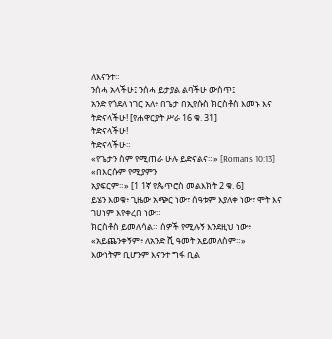ለእናንተ።
ንሰሓ አላችሁ፤ ንሰሓ ይታያል ልባችሁ ውስጥ፤
አንድ የጎደለ ነገር አለ፥ በጌታ በኢየሱስ ክርስቶስ እመኑ እና ትድናላችሁ! [የሐዋርያት ሥራ 16 ቁ. 31]
ትድናላችሁ!
ትድናላችሁ።
«የጌታን ስም የሚጠራ ሁሉ ይድናልና።» [Romans 10:13]
«በእርሱም የሚያምን
አያፍርም።» [1 1ኛ የጴጥሮስ መልእክት 2 ቁ. 6]
ይሄን እወቁ፥ ጊዜው አጭር ነው፣ ሰዓቱም እያለቀ ነው፣ ሞት እና ገሀነም እየቀረበ ነው።
ክርስቶስ ይመለሳል። ሰዎች የሚሉኝ እንደዚህ ነው፥ «አይጨንቀኝም፥ ለአንድ ሺ ዓመት አይመለስም።»
እውነትም ቢሆንም እናንተ ግፋ ቢል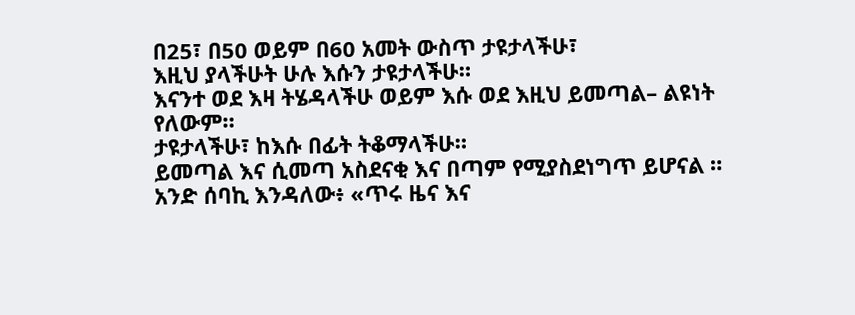በ25፣ በ50 ወይም በ60 አመት ውስጥ ታዩታላችሁ፣
እዚህ ያላችሁት ሁሉ እሱን ታዩታላችሁ።
እናንተ ወደ እዛ ትሄዳላችሁ ወይም እሱ ወደ እዚህ ይመጣል– ልዩነት የለውም።
ታዩታላችሁ፣ ከእሱ በፊት ትቆማላችሁ።
ይመጣል እና ሲመጣ አስደናቂ እና በጣም የሚያስደነግጥ ይሆናል ።
አንድ ሰባኪ እንዳለው፥ «ጥሩ ዜና እና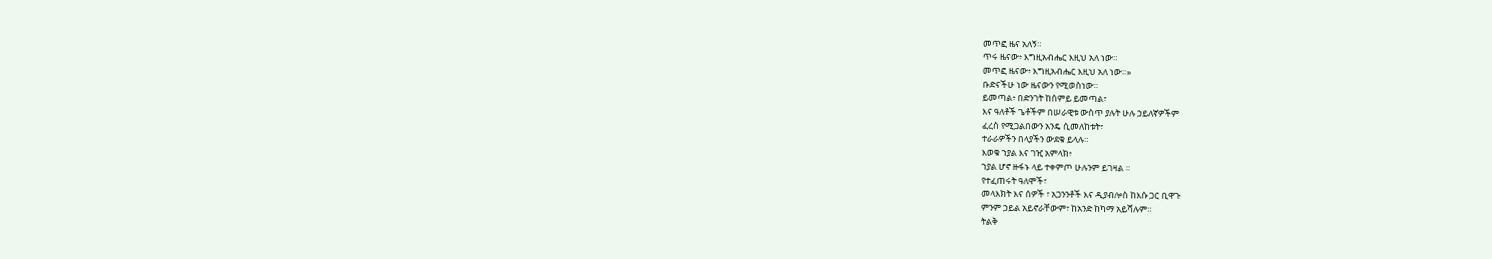መጥፎ ዜና አለኝ።
ጥሩ ዜናው፥ እግዚአብሔር እዚህ አለ ነው።
መጥፎ ዜናው፥ እግዚአብሔር እዚህ አለ ነው።»
ቡድናችሁ ነው ዜናውን የሚወስነው።
ይመጣል፥ በድንገት ከሰምይ ይመጣል፣
እና ዓለቶች ጌቶችም በሠራዊቱ ውስጥ ያሉት ሁሉ ኃይለኛዎችም
ፈረስ የሚጋልበውን አንዴ ሲመለከቱት፣
ተራራዎችን በላያችን ውደቁ ይላሉ።
እወቁ ኀያል እና ገዢ አምላክ፥
ኀያል ሆኖ ዙፋኑ ላይ ተቀምጦ ሁሉንም ይገዛል ።
የተፈጠሩት ዓለሞች፣
መላእክት እና ሰዎች ፣ አጋንንቶች እና ዲያብሎስ ከእሱ ጋር ቢዋጉ
ምንም ኃይል አይኖራቸውም፣ ከአንድ ከካማ አይሻሉም።
ትልቅ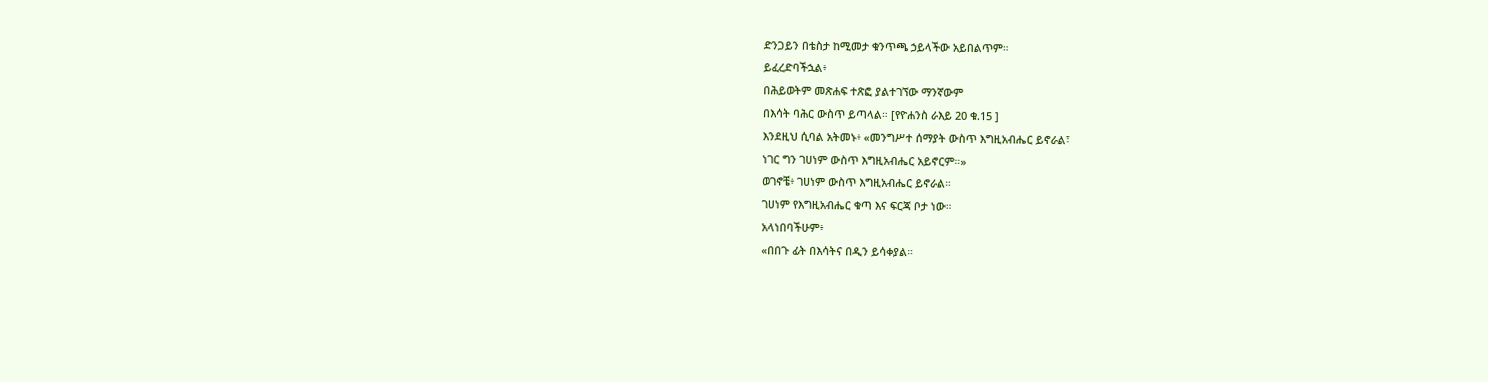ድንጋይን በቴስታ ከሚመታ ቁንጥጫ ኃይላችው አይበልጥም።
ይፈረድባችኋል፥
በሕይወትም መጽሐፍ ተጽፎ ያልተገኘው ማንኛውም
በእሳት ባሕር ውስጥ ይጣላል። [የዮሐንስ ራእይ 20 ቁ.15 ]
እንደዚህ ሲባል አትመኑ፥ «መንግሥተ ሰማያት ውስጥ እግዚአብሔር ይኖራል፣
ነገር ግን ገሀነም ውስጥ እግዚአብሔር አይኖርም።»
ወገኖቼ፥ ገሀነም ውስጥ እግዚአብሔር ይኖራል።
ገሀነም የእግዚአብሔር ቁጣ እና ፍርጃ ቦታ ነው።
አላነበባችሁም፥
«በበጉ ፊት በእሳትና በዲን ይሳቀያል።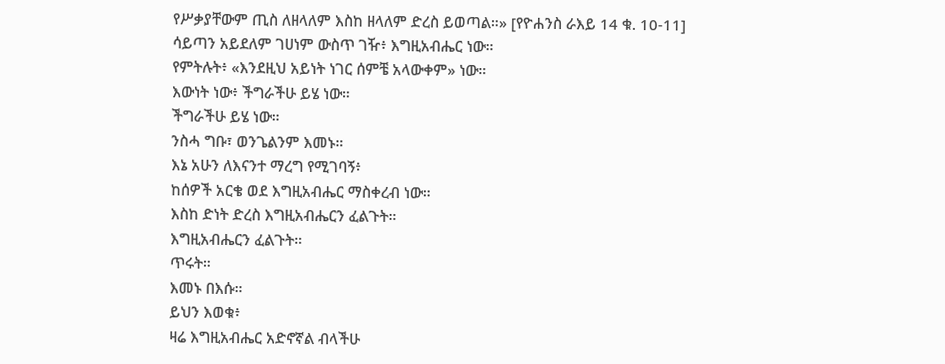የሥቃያቸውም ጢስ ለዘላለም እስከ ዘላለም ድረስ ይወጣል።» [የዮሐንስ ራእይ 14 ቁ. 10-11]
ሳይጣን አይደለም ገሀነም ውስጥ ገዥ፥ እግዚአብሔር ነው።
የምትሉት፥ «እንደዚህ አይነት ነገር ሰምቼ አላውቀም» ነው።
እውነት ነው፥ ችግራችሁ ይሄ ነው።
ችግራችሁ ይሄ ነው።
ንስሓ ግቡ፣ ወንጌልንም እመኑ።
እኔ አሁን ለእናንተ ማረግ የሚገባኝ፥
ከሰዎች አርቄ ወደ እግዚአብሔር ማስቀረብ ነው።
እስከ ድነት ድረስ እግዚአብሔርን ፈልጉት።
እግዚአብሔርን ፈልጉት።
ጥሩት።
እመኑ በእሱ።
ይህን እወቁ፥
ዛሬ እግዚአብሔር አድኖኛል ብላችሁ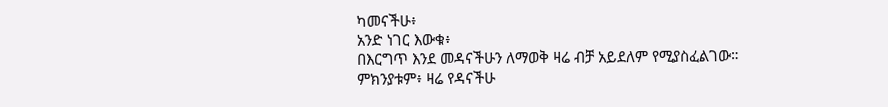ካመናችሁ፥
አንድ ነገር እውቁ፥
በእርግጥ እንደ መዳናችሁን ለማወቅ ዛሬ ብቻ አይደለም የሚያስፈልገው።
ምክንያቱም፥ ዛሬ የዳናችሁ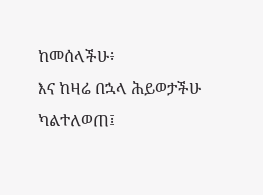ከመሰላችሁ፥
እና ከዛሬ በኋላ ሕይወታችሁ ካልተለወጠ፤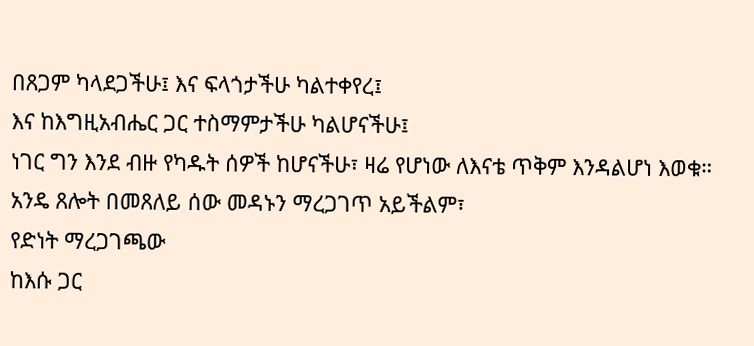በጸጋም ካላደጋችሁ፤ እና ፍላጎታችሁ ካልተቀየረ፤
እና ከእግዚአብሔር ጋር ተስማምታችሁ ካልሆናችሁ፤
ነገር ግን እንደ ብዙ የካዱት ሰዎች ከሆናችሁ፣ ዛሬ የሆነው ለእናቴ ጥቅም እንዳልሆነ እወቁ።
አንዴ ጸሎት በመጸለይ ሰው መዳኑን ማረጋገጥ አይችልም፣
የድነት ማረጋገጫው
ከእሱ ጋር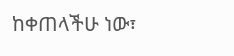ከቀጠላችሁ ነው፣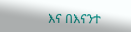እና በእናንተ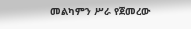መልካምን ሥራ የጀመረው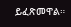ይፈጽመዋል።